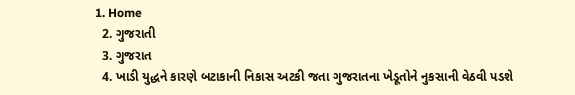1. Home
  2. ગુજરાતી
  3. ગુજરાત
  4. ખાડી યુદ્ધને કારણે બટાકાની નિકાસ અટકી જતા ગુજરાતના ખેડૂતોને નુકસાની વેઠવી પડશે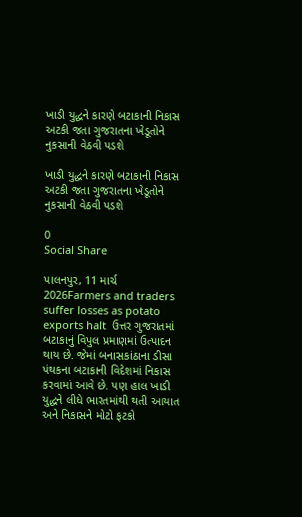ખાડી યુદ્ધને કારણે બટાકાની નિકાસ અટકી જતા ગુજરાતના ખેડૂતોને નુકસાની વેઠવી પડશે

ખાડી યુદ્ધને કારણે બટાકાની નિકાસ અટકી જતા ગુજરાતના ખેડૂતોને નુકસાની વેઠવી પડશે

0
Social Share

પાલનપુર, 11 માર્ચ 2026Farmers and traders suffer losses as potato exports halt  ઉત્તર ગુજરાતમાં બટાકાનું વિપુલ પ્રમાણમાં ઉત્પાદન થાય છે. જેમાં બનાસકાંઠાના ડીસા પંથકના બટાકાની વિદેશમાં નિકાસ કરવામાં આવે છે. પણ હાલ ખાડી યુદ્ધને લીધે ભારતમાંથી થતી આયાત અને નિકાસને મોટો ફટકો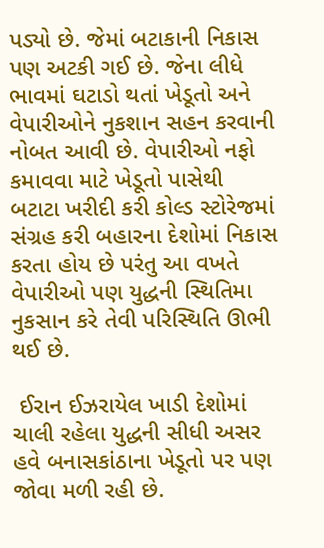પડ્યો છે. જેમાં બટાકાની નિકાસ પણ અટકી ગઈ છે. જેના લીધે ભાવમાં ઘટાડો થતાં ખેડૂતો અને વેપારીઓને નુકશાન સહન કરવાની નોબત આવી છે. વેપારીઓ નફો કમાવવા માટે ખેડૂતો પાસેથી બટાટા ખરીદી કરી કોલ્ડ સ્ટોરેજમાં સંગ્રહ કરી બહારના દેશોમાં નિકાસ કરતા હોય છે પરંતુ આ વખતે વેપારીઓ પણ યુદ્ધની સ્થિતિમા નુકસાન કરે તેવી પરિસ્થિતિ ઊભી થઈ છે.

 ઈરાન ઈઝરાયેલ ખાડી દેશોમાં ચાલી રહેલા યુદ્ધની સીધી અસર હવે બનાસકાંઠાના ખેડૂતો પર પણ જોવા મળી રહી છે.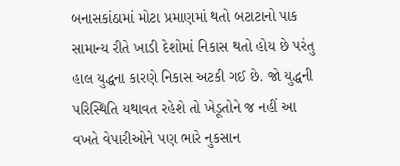બનાસકાંઠામાં મોટા પ્રમાણમાં થતો બટાટાનો પાક સામાન્ય રીતે ખાડી દેશોમાં નિકાસ થતો હોય છે પરંતુ હાલ યુદ્ધના કારણે નિકાસ અટકી ગઈ છે. જો યુદ્ધની પરિસ્થિતિ યથાવત રહેશે તો ખેડૂતોને જ નહીં આ વખતે વેપારીઓને પણ ભારે નુકસાન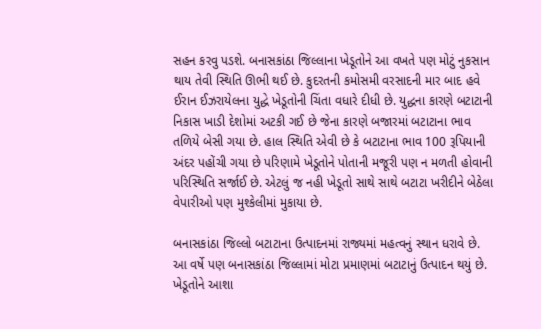સહન કરવુ પડશે. બનાસકાંઠા જિલ્લાના ખેડૂતોને આ વખતે પણ મોટું નુકસાન થાય તેવી સ્થિતિ ઊભી થઈ છે. કુદરતની કમોસમી વરસાદની માર બાદ હવે ઈરાન ઈઝરાયેલના યુદ્ધે ખેડૂતોની ચિંતા વધારે દીધી છે. યુદ્ધના કારણે બટાટાની નિકાસ ખાડી દેશોમાં અટકી ગઈ છે જેના કારણે બજારમાં બટાટાના ભાવ તળિયે બેસી ગયા છે. હાલ સ્થિતિ એવી છે કે બટાટાના ભાવ 100 રૂપિયાની અંદર પહોંચી ગયા છે પરિણામે ખેડૂતોને પોતાની મજૂરી પણ ન મળતી હોવાની પરિસ્થિતિ સર્જાઈ છે. એટલું જ નહી ખેડૂતો સાથે સાથે બટાટા ખરીદીને બેઠેલા વેપારીઓ પણ મુશ્કેલીમાં મુકાયા છે.

બનાસકાંઠા જિલ્લો બટાટાના ઉત્પાદનમાં રાજ્યમાં મહત્વનું સ્થાન ધરાવે છે. આ વર્ષે પણ બનાસકાંઠા જિલ્લામાં મોટા પ્રમાણમાં બટાટાનું ઉત્પાદન થયું છે. ખેડૂતોને આશા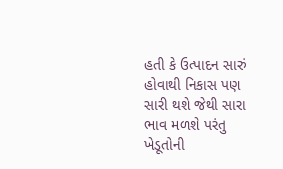હતી કે ઉત્પાદન સારું હોવાથી નિકાસ પણ સારી થશે જેથી સારા ભાવ મળશે પરંતુ ખેડૂતોની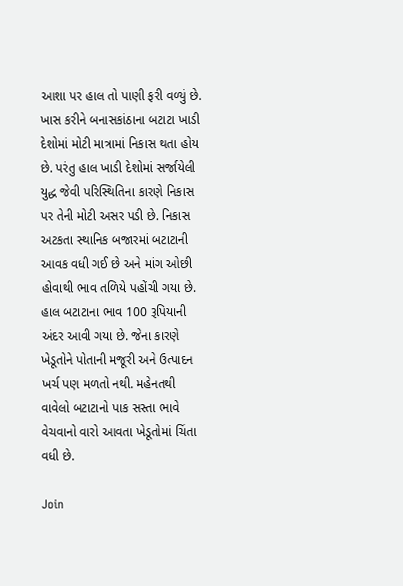આશા પર હાલ તો પાણી ફરી વળ્યું છે. ખાસ કરીને બનાસકાંઠાના બટાટા ખાડી દેશોમાં મોટી માત્રામાં નિકાસ થતા હોય છે. પરંતુ હાલ ખાડી દેશોમાં સર્જાયેલી યુદ્ધ જેવી પરિસ્થિતિના કારણે નિકાસ પર તેની મોટી અસર પડી છે. નિકાસ અટકતા સ્થાનિક બજારમાં બટાટાની આવક વધી ગઈ છે અને માંગ ઓછી હોવાથી ભાવ તળિયે પહોંચી ગયા છે. હાલ બટાટાના ભાવ 100 રૂપિયાની અંદર આવી ગયા છે. જેના કારણે ખેડૂતોને પોતાની મજૂરી અને ઉત્પાદન ખર્ચ પણ મળતો નથી. મહેનતથી વાવેલો બટાટાનો પાક સસ્તા ભાવે વેચવાનો વારો આવતા ખેડૂતોમાં ચિંતા વધી છે.

Join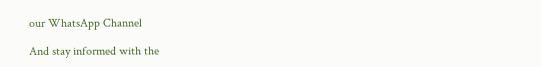our WhatsApp Channel

And stay informed with the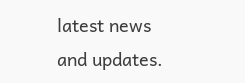latest news and updates.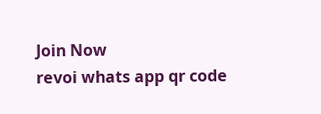Join Now
revoi whats app qr code